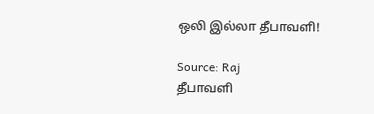ஒலி இல்லா தீபாவளி!

Source: Raj
தீபாவளி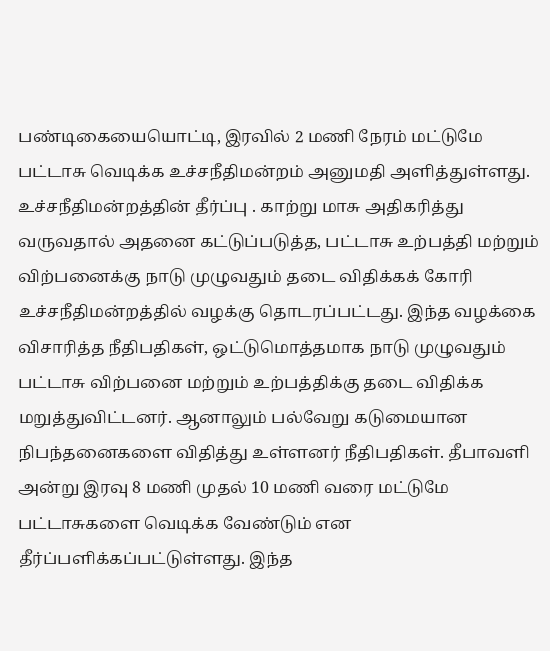பண்டிகையையொட்டி, இரவில் 2 மணி நேரம் மட்டுமே பட்டாசு வெடிக்க உச்சநீதிமன்றம் அனுமதி அளித்துள்ளது. உச்சநீதிமன்றத்தின் தீர்ப்பு . காற்று மாசு அதிகரித்து வருவதால் அதனை கட்டுப்படுத்த, பட்டாசு உற்பத்தி மற்றும் விற்பனைக்கு நாடு முழுவதும் தடை விதிக்கக் கோரி உச்சநீதிமன்றத்தில் வழக்கு தொடரப்பட்டது. இந்த வழக்கை விசாரித்த நீதிபதிகள், ஒட்டுமொத்தமாக நாடு முழுவதும் பட்டாசு விற்பனை மற்றும் உற்பத்திக்கு தடை விதிக்க மறுத்துவிட்டனர். ஆனாலும் பல்வேறு கடுமையான நிபந்தனைகளை விதித்து உள்ளனர் நீதிபதிகள். தீபாவளி அன்று இரவு 8 மணி முதல் 10 மணி வரை மட்டுமே பட்டாசுகளை வெடிக்க வேண்டும் என தீர்ப்பளிக்கப்பட்டுள்ளது. இந்த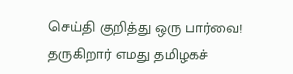செய்தி குறித்து ஒரு பார்வை! தருகிறார் எமது தமிழகச்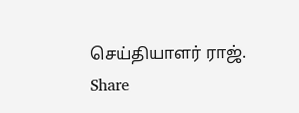செய்தியாளர் ராஜ்.
Share